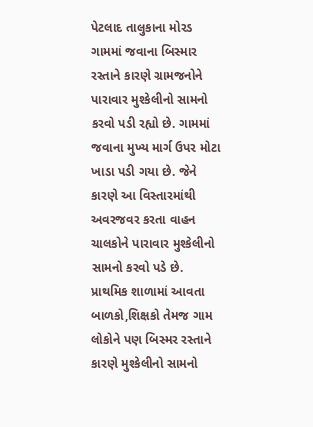પેટલાદ તાલુકાના મોરડ ગામમાં જવાના બિસ્માર રસ્તાને કારણે ગ્રામજનોને પારાવાર મુશ્કેલીનો સામનો કરવો પડી રહ્યો છે. ગામમાં જવાના મુખ્ય માર્ગ ઉપર મોટા ખાડા પડી ગયા છે. જેને કારણે આ વિસ્તારમાંથી અવરજવર કરતા વાહન ચાલકોને પારાવાર મુશ્કેલીનો સામનો કરવો પડે છે. પ્રાથમિક શાળામાં આવતા બાળકો,શિક્ષકો તેમજ ગામ લોકોને પણ બિસ્મર રસ્તાને કારણે મુશ્કેલીનો સામનો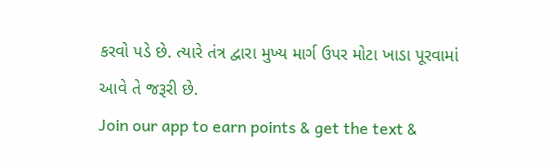કરવો પડે છે. ત્યારે તંત્ર દ્વારા મુખ્ય માર્ગ ઉપર મોટા ખાડા પૂરવામાં આવે તે જરૂરી છે.
Join our app to earn points & get the text &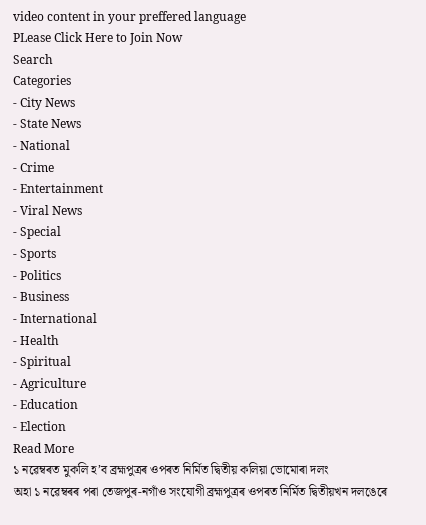video content in your preffered language
PLease Click Here to Join Now
Search
Categories
- City News
- State News
- National
- Crime
- Entertainment
- Viral News
- Special
- Sports
- Politics
- Business
- International
- Health
- Spiritual
- Agriculture
- Education
- Election
Read More
১ নৱেম্বৰত মুকলি হ’ব ব্ৰহ্মপুত্ৰৰ ওপৰত নিৰ্মিত দ্বিতীয় কলিয়া ভোমোৰা দলং
অহা ১ নৱেম্বৰৰ পৰা তেজপুৰ-নগাঁও সংযোগী ব্ৰহ্মপুত্ৰৰ ওপৰত নিৰ্মিত দ্বিতীয়খন দলঙেৰে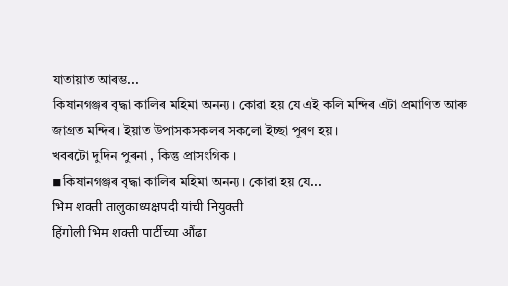যাতায়াত আৰম্ভ...
কিষানগঞ্জৰ বৃদ্ধা কালিৰ মহিমা অনন্য। কোৱা হয় যে এই কলি মন্দিৰ এটা প্ৰমাণিত আৰু জাগ্ৰত মন্দিৰ। ইয়াত উপাসকসকলৰ সকলো ইচ্ছা পূৰণ হয়।
খবৰটো দুদিন পুৰনা , কিন্তু প্ৰাসংগিক ।
◾কিষানগঞ্জৰ বৃদ্ধা কালিৰ মহিমা অনন্য। কোৱা হয় যে...
भिम शक्ती तालुकाध्यक्षपदी यांची नियुक्ती
हिंगोली भिम शक्ती पार्टीच्या औंढा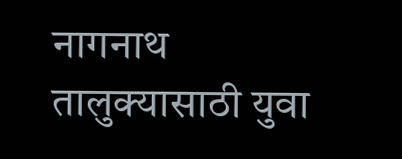नागनाथ तालुक्यासाठी युवा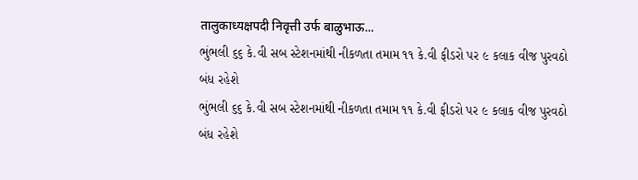तालुकाध्यक्षपदी निवृत्ती उर्फ बाळुभाऊ...
ભુંભલી ૬૬ કે.વી સબ સ્ટેશનમાંથી નીકળતા તમામ ૧૧ કે.વી ફીડરો પર ૯ કલાક વીજ પુરવઠો બંધ રહેશે
ભુંભલી ૬૬ કે.વી સબ સ્ટેશનમાંથી નીકળતા તમામ ૧૧ કે.વી ફીડરો પર ૯ કલાક વીજ પુરવઠો બંધ રહેશે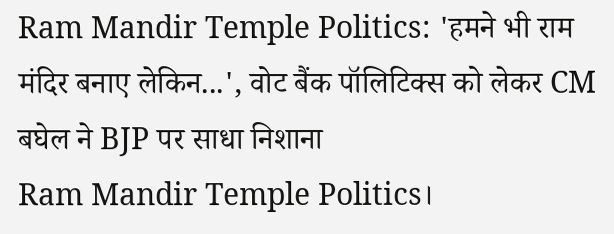Ram Mandir Temple Politics: 'हमने भी राम मंदिर बनाए लेकिन...', वोट बैंक पॉलिटिक्स को लेकर CM बघेल ने BJP पर साधा निशाना
Ram Mandir Temple Politics।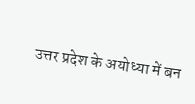उत्तर प्रदेश के अयोध्या में बन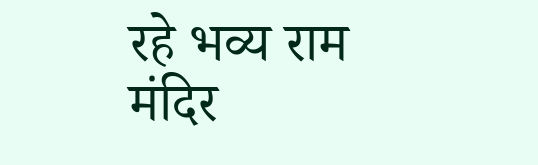रहे भव्य राम मंदिर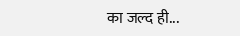का जल्द ही...